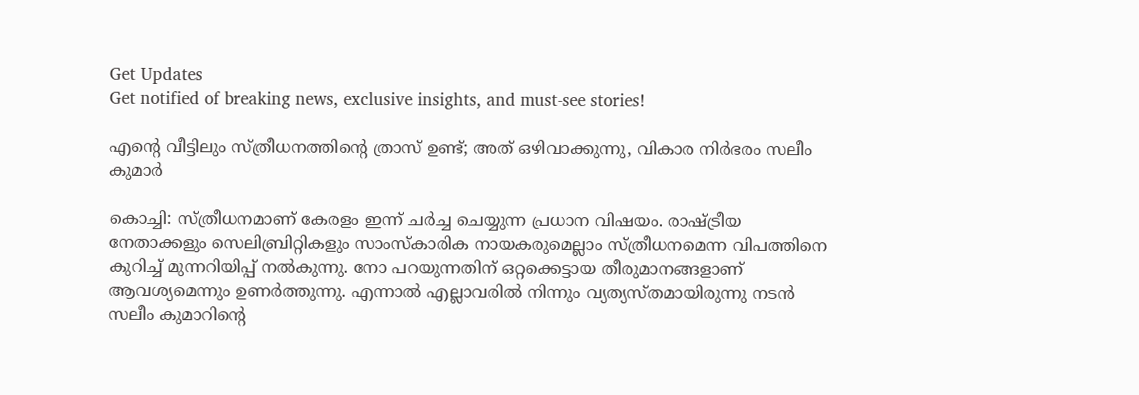Get Updates
Get notified of breaking news, exclusive insights, and must-see stories!

എന്റെ വീട്ടിലും സ്ത്രീധനത്തിന്റെ ത്രാസ് ഉണ്ട്; അത് ഒഴിവാക്കുന്നു, വികാര നിര്‍ഭരം സലീം കുമാര്‍

കൊച്ചി: സ്ത്രീധനമാണ് കേരളം ഇന്ന് ചര്‍ച്ച ചെയ്യുന്ന പ്രധാന വിഷയം. രാഷ്ട്രീയ നേതാക്കളും സെലിബ്രിറ്റികളും സാംസ്‌കാരിക നായകരുമെല്ലാം സ്ത്രീധനമെന്ന വിപത്തിനെ കുറിച്ച് മുന്നറിയിപ്പ് നല്‍കുന്നു. നോ പറയുന്നതിന് ഒറ്റക്കെട്ടായ തീരുമാനങ്ങളാണ് ആവശ്യമെന്നും ഉണര്‍ത്തുന്നു. എന്നാല്‍ എല്ലാവരില്‍ നിന്നും വ്യത്യസ്തമായിരുന്നു നടന്‍ സലീം കുമാറിന്റെ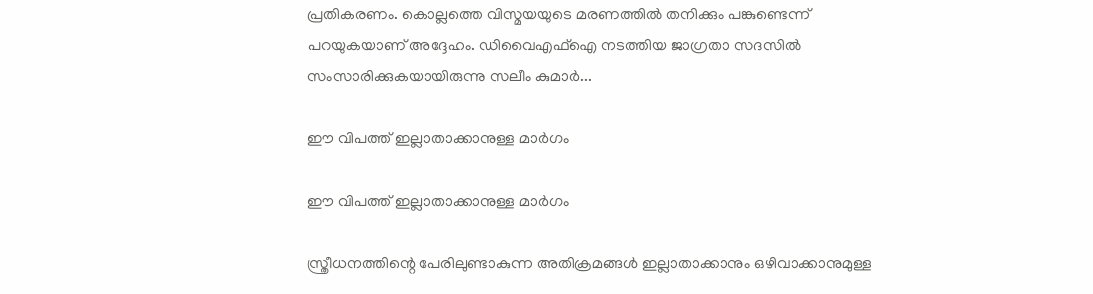പ്രതികരണം. കൊല്ലത്തെ വിസ്മയയുടെ മരണത്തില്‍ തനിക്കും പങ്കുണ്ടെന്ന് പറയുകയാണ് അദ്ദേഹം. ഡിവൈഎഫ്‌ഐ നടത്തിയ ജാഗ്രതാ സദസില്‍ സംസാരിക്കുകയായിരുന്നു സലീം കുമാര്‍...

ഈ വിപത്ത് ഇല്ലാതാക്കാനുള്ള മാര്‍ഗം

ഈ വിപത്ത് ഇല്ലാതാക്കാനുള്ള മാര്‍ഗം

സ്ത്രീധനത്തിന്റെ പേരിലുണ്ടാകുന്ന അതിക്രമങ്ങള്‍ ഇല്ലാതാക്കാനും ഒഴിവാക്കാനുമുള്ള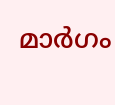മാര്‍ഗം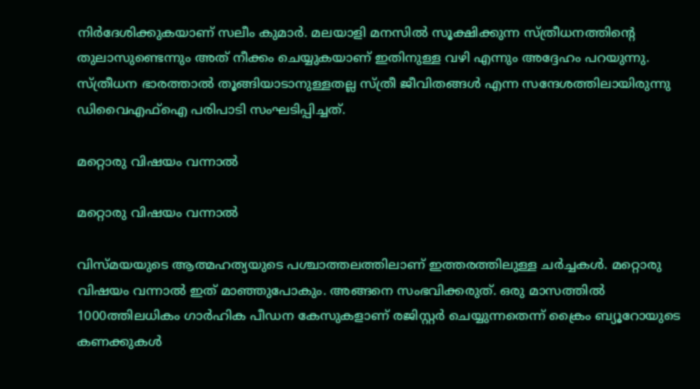നിര്‍ദേശിക്കുകയാണ് സലീം കുമാര്‍. മലയാളി മനസില്‍ സൂക്ഷിക്കുന്ന സ്ത്രീധനത്തിന്റെ തുലാസുണ്ടെന്നും അത് നീക്കം ചെയ്യുകയാണ് ഇതിനുള്ള വഴി എന്നും അദ്ദേഹം പറയുന്നു. സ്ത്രീധന ഭാരത്താല്‍ തൂങ്ങിയാടാനുള്ളതല്ല സ്ത്രീ ജീവിതങ്ങള്‍ എന്ന സന്ദേശത്തിലായിരുന്നു ഡിവൈഎഫ്‌ഐ പരിപാടി സംഘടിപ്പിച്ചത്.

മറ്റൊരു വിഷയം വന്നാല്‍

മറ്റൊരു വിഷയം വന്നാല്‍

വിസ്മയയുടെ ആത്മഹത്യയുടെ പശ്ചാത്തലത്തിലാണ് ഇത്തരത്തിലുള്ള ചര്‍ച്ചകള്‍. മറ്റൊരു വിഷയം വന്നാല്‍ ഇത് മാഞ്ഞുപോകും. അങ്ങനെ സംഭവിക്കരുത്. ഒരു മാസത്തില്‍ 1000ത്തിലധികം ഗാര്‍ഹിക പീഡന കേസുകളാണ് രജിസ്റ്റര്‍ ചെയ്യുന്നതെന്ന് ക്രൈം ബ്യൂറോയുടെ കണക്കുകള്‍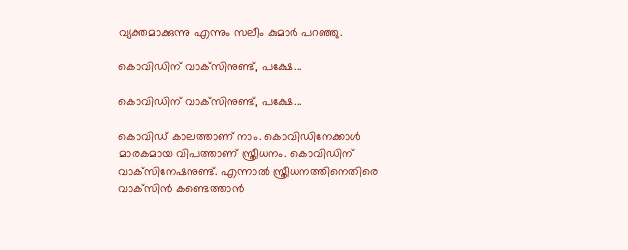വ്യക്തമാക്കുന്നു എന്നും സലീം കുമാര്‍ പറഞ്ഞു.

കൊവിഡിന് വാക്‌സിനുണ്ട്, പക്ഷേ...

കൊവിഡിന് വാക്‌സിനുണ്ട്, പക്ഷേ...

കൊവിഡ് കാലത്താണ് നാം. കൊവിഡിനേക്കാള്‍ മാരകമായ വിപത്താണ് സ്ത്രീധനം. കൊവിഡിന് വാക്‌സിനേഷനുണ്ട്. എന്നാല്‍ സ്ത്രീധനത്തിനെതിരെ വാക്‌സിന്‍ കണ്ടെത്താന്‍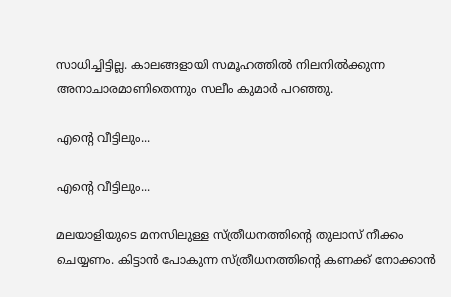സാധിച്ചിട്ടില്ല. കാലങ്ങളായി സമൂഹത്തില്‍ നിലനില്‍ക്കുന്ന അനാചാരമാണിതെന്നും സലീം കുമാര്‍ പറഞ്ഞു.

എന്റെ വീട്ടിലും...

എന്റെ വീട്ടിലും...

മലയാളിയുടെ മനസിലുള്ള സ്ത്രീധനത്തിന്റെ തുലാസ് നീക്കം ചെയ്യണം. കിട്ടാന്‍ പോകുന്ന സ്ത്രീധനത്തിന്റെ കണക്ക് നോക്കാന്‍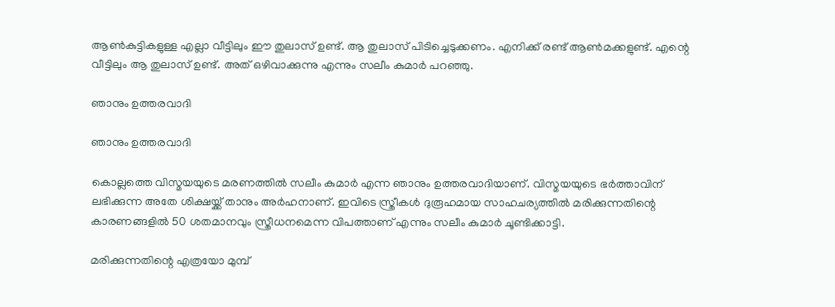ആണ്‍കുട്ടികളുള്ള എല്ലാ വീട്ടിലും ഈ തുലാസ് ഉണ്ട്. ആ തുലാസ് പിടിച്ചെടുക്കണം. എനിക്ക് രണ്ട് ആണ്‍മക്കളുണ്ട്. എന്റെ വീട്ടിലും ആ തുലാസ് ഉണ്ട്. അത് ഒഴിവാക്കുന്നു എന്നും സലീം കുമാര്‍ പറഞ്ഞു.

ഞാനും ഉത്തരവാദി

ഞാനും ഉത്തരവാദി

കൊല്ലത്തെ വിസ്മയയുടെ മരണത്തില്‍ സലീം കുമാര്‍ എന്ന ഞാനും ഉത്തരവാദിയാണ്. വിസ്മയയുടെ ഭര്‍ത്താവിന് ലഭിക്കുന്ന അതേ ശിക്ഷയ്ക്ക് താനും അര്‍ഹനാണ്. ഇവിടെ സ്ത്രീകള്‍ ദുരൂഹമായ സാഹചര്യത്തില്‍ മരിക്കുന്നതിന്റെ കാരണങ്ങളില്‍ 50 ശതമാനവും സ്ത്രീധനമെന്ന വിപത്താണ് എന്നും സലീം കുമാര്‍ ചൂണ്ടിക്കാട്ടി.

മരിക്കുന്നതിന്റെ എത്രയോ മുമ്പ്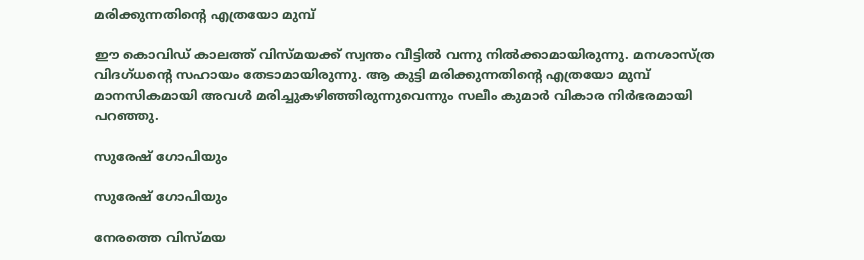മരിക്കുന്നതിന്റെ എത്രയോ മുമ്പ്

ഈ കൊവിഡ് കാലത്ത് വിസ്മയക്ക് സ്വന്തം വീട്ടില്‍ വന്നു നില്‍ക്കാമായിരുന്നു. മനശാസ്ത്ര വിദഗ്ധന്റെ സഹായം തേടാമായിരുന്നു. ആ കുട്ടി മരിക്കുന്നതിന്റെ എത്രയോ മുമ്പ് മാനസികമായി അവള്‍ മരിച്ചുകഴിഞ്ഞിരുന്നുവെന്നും സലീം കുമാര്‍ വികാര നിര്‍ഭരമായി പറഞ്ഞു.

സുരേഷ് ഗോപിയും

സുരേഷ് ഗോപിയും

നേരത്തെ വിസ്മയ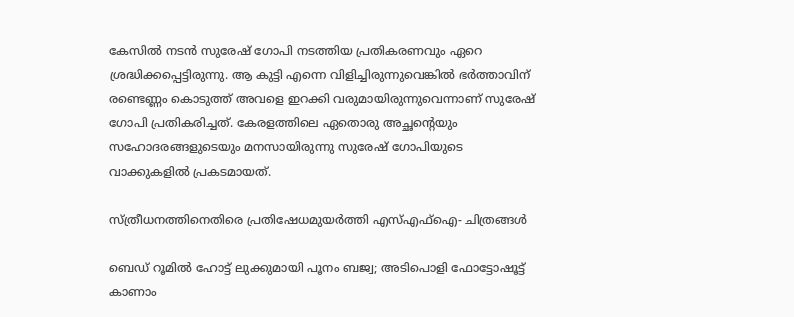കേസില്‍ നടന്‍ സുരേഷ് ഗോപി നടത്തിയ പ്രതികരണവും ഏറെ ശ്രദ്ധിക്കപ്പെട്ടിരുന്നു. ആ കുട്ടി എന്നെ വിളിച്ചിരുന്നുവെങ്കില്‍ ഭര്‍ത്താവിന് രണ്ടെണ്ണം കൊടുത്ത് അവളെ ഇറക്കി വരുമായിരുന്നുവെന്നാണ് സുരേഷ് ഗോപി പ്രതികരിച്ചത്. കേരളത്തിലെ ഏതൊരു അച്ഛന്റെയും സഹോദരങ്ങളുടെയും മനസായിരുന്നു സുരേഷ് ഗോപിയുടെ വാക്കുകളില്‍ പ്രകടമായത്.

സ്ത്രീധനത്തിനെതിരെ പ്രതിഷേധമുയർത്തി എസ്എഫ്ഐ- ചിത്രങ്ങൾ

ബെഡ് റൂമില്‍ ഹോട്ട് ലുക്കുമായി പൂനം ബജ്വ; അടിപൊളി ഫോട്ടോഷൂട്ട് കാണാം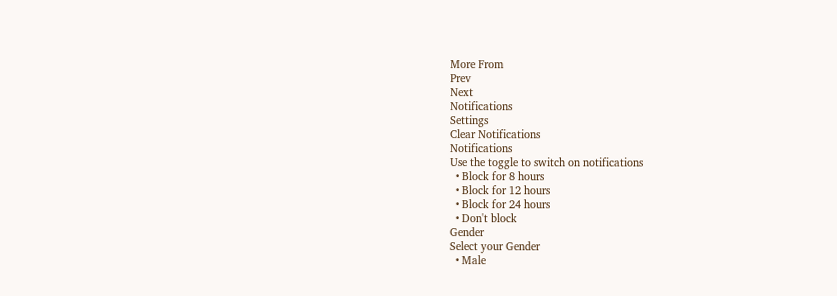More From
Prev
Next
Notifications
Settings
Clear Notifications
Notifications
Use the toggle to switch on notifications
  • Block for 8 hours
  • Block for 12 hours
  • Block for 24 hours
  • Don't block
Gender
Select your Gender
  • Male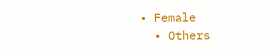• Female
  • Others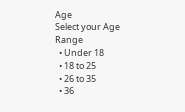Age
Select your Age Range
  • Under 18
  • 18 to 25
  • 26 to 35
  • 36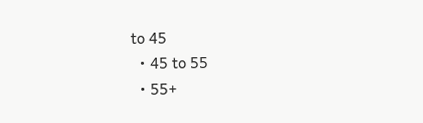to 45
  • 45 to 55
  • 55+